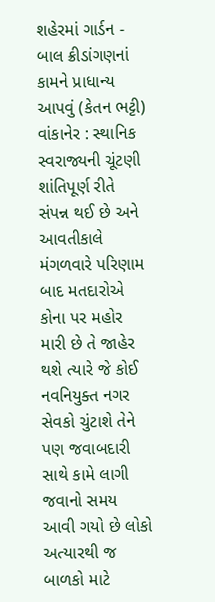શહેરમાં ગાર્ડન - બાલ ક્રીડાંગણનાં કામને પ્રાધાન્ય આપવું (કેતન ભટ્ટી) વાંકાનેર : સ્થાનિક સ્વરાજ્યની ચૂંટણી શાંતિપૂર્ણ રીતે સંપન્ન થઈ છે અને આવતીકાલે મંગળવારે પરિણામ બાદ મતદારોએ કોના પર મહોર મારી છે તે જાહેર થશે ત્યારે જે કોઈ નવનિયુક્ત નગર સેવકો ચુંટાશે તેને પણ જવાબદારી સાથે કામે લાગી જવાનો સમય આવી ગયો છે લોકો અત્યારથી જ બાળકો માટે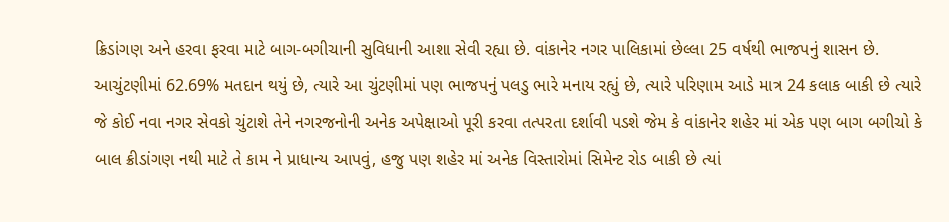ક્રિડાંગણ અને હરવા ફરવા માટે બાગ-બગીચાની સુવિધાની આશા સેવી રહ્યા છે. વાંકાનેર નગર પાલિકામાં છેલ્લા 25 વર્ષથી ભાજપનું શાસન છે. આચુંટણીમાં 62.69% મતદાન થયું છે, ત્યારે આ ચુંટણીમાં પણ ભાજપનું પલડુ ભારે મનાય રહ્યું છે, ત્યારે પરિણામ આડે માત્ર 24 કલાક બાકી છે ત્યારે જે કોઈ નવા નગર સેવકો ચુંટાશે તેને નગરજનોની અનેક અપેક્ષાઓ પૂરી કરવા તત્પરતા દર્શાવી પડશે જેમ કે વાંકાનેર શહેર માં એક પણ બાગ બગીચો કે બાલ ક્રીડાંગણ નથી માટે તે કામ ને પ્રાધાન્ય આપવું, હજુ પણ શહેર માં અનેક વિસ્તારોમાં સિમેન્ટ રોડ બાકી છે ત્યાં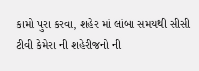કામો પુરા કરવા, શહેર માં લાંબા સમયથી સીસી ટીવી કેમેરા ની શહેરીજનો ની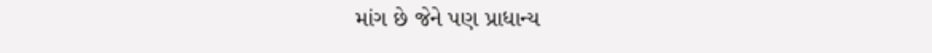માંગ છે જેને પણ પ્રાધાન્ય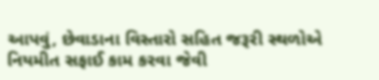આપવું, છેવાડાના વિસ્તારો સહિત જરૂરી સ્થળોએ નિયમીત સફાઈ કામ કરવા જેવી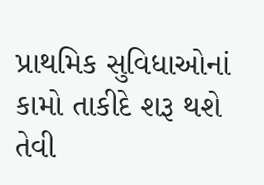પ્રાથમિક સુવિધાઓનાં કામો તાકીદે શરૂ થશે તેવી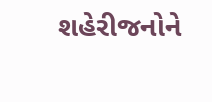શહેરીજનોને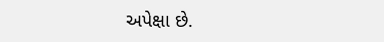અપેક્ષા છે.